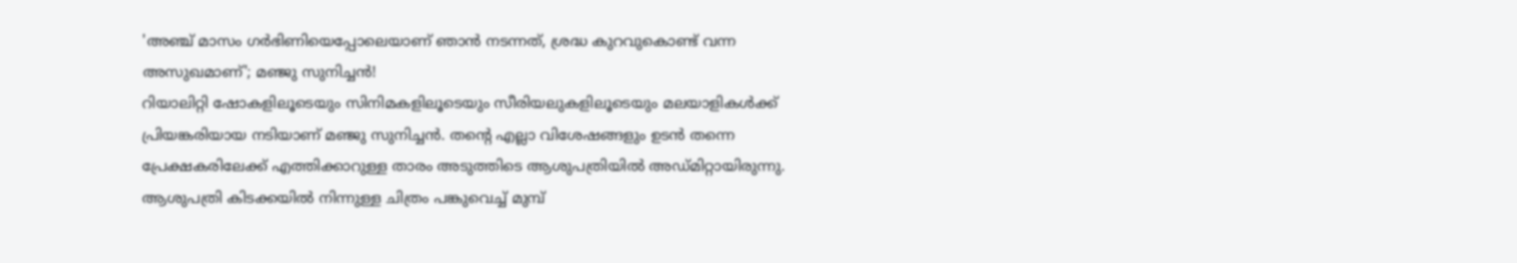'അഞ്ച് മാസം ഗർഭിണിയെപ്പോലെയാണ് ഞാൻ നടന്നത്, ശ്രദ്ധ കുറവുകൊണ്ട് വന്ന അസുഖമാണ്'; മഞ്ജു സുനിച്ചൻ!
റിയാലിറ്റി ഷോകളിലൂടെയും സിനിമകളിലൂടെയും സീരിയലുകളിലൂടെയും മലയാളികൾക്ക് പ്രിയങ്കരിയായ നടിയാണ് മഞ്ജു സുനിച്ചൻ. തന്റെ എല്ലാ വിശേഷങ്ങളും ഉടൻ തന്നെ പ്രേക്ഷകരിലേക്ക് എത്തിക്കാറുള്ള താരം അടുത്തിടെ ആശുപത്രിയിൽ അഡ്മിറ്റായിരുന്നു.
ആശുപത്രി കിടക്കയിൽ നിന്നുള്ള ചിത്രം പങ്കുവെച്ച് മുമ്പ്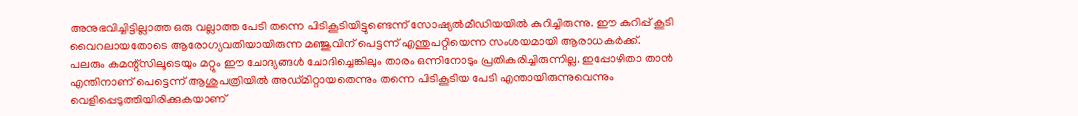അനുഭവിച്ചിട്ടില്ലാത്ത ഒരു വല്ലാത്ത പേടി തന്നെ പിടികൂടിയിട്ടുണ്ടെന്ന് സോഷ്യൽമീഡിയയിൽ കുറിച്ചിരുന്നു. ഈ കുറിപ്പ് കൂടി വൈറലായതോടെ ആരോഗ്യവതിയായിരുന്ന മഞ്ജുവിന് പെട്ടന്ന് എന്തുപറ്റിയെന്ന സംശയമായി ആരാധകർക്ക്.
പലരും കമന്റ്സിലൂടെയും മറ്റും ഈ ചോദ്യങ്ങൾ ചോദിച്ചെങ്കിലും താരം ഒന്നിനോടും പ്രതികരിച്ചിരുന്നില്ല. ഇപ്പോഴിതാ താൻ എന്തിനാണ് പെട്ടെന്ന് ആശുപത്രിയിൽ അഡ്മിറ്റായതെന്നും തന്നെ പിടികൂടിയ പേടി എന്തായിരുന്നുവെന്നും വെളിപ്പെടുത്തിയിരിക്കുകയാണ്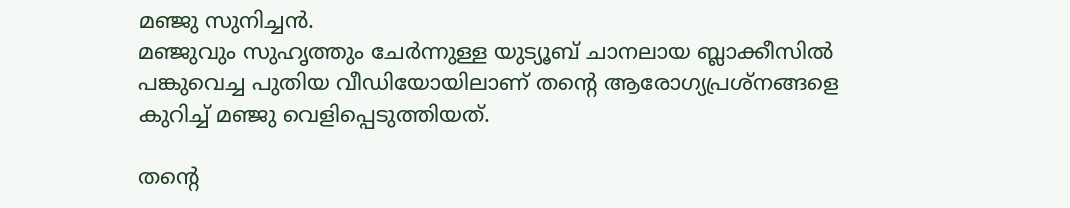മഞ്ജു സുനിച്ചൻ.
മഞ്ജുവും സുഹൃത്തും ചേർന്നുള്ള യുട്യൂബ് ചാനലായ ബ്ലാക്കീസിൽ പങ്കുവെച്ച പുതിയ വീഡിയോയിലാണ് തന്റെ ആരോഗ്യപ്രശ്നങ്ങളെ കുറിച്ച് മഞ്ജു വെളിപ്പെടുത്തിയത്.

തന്റെ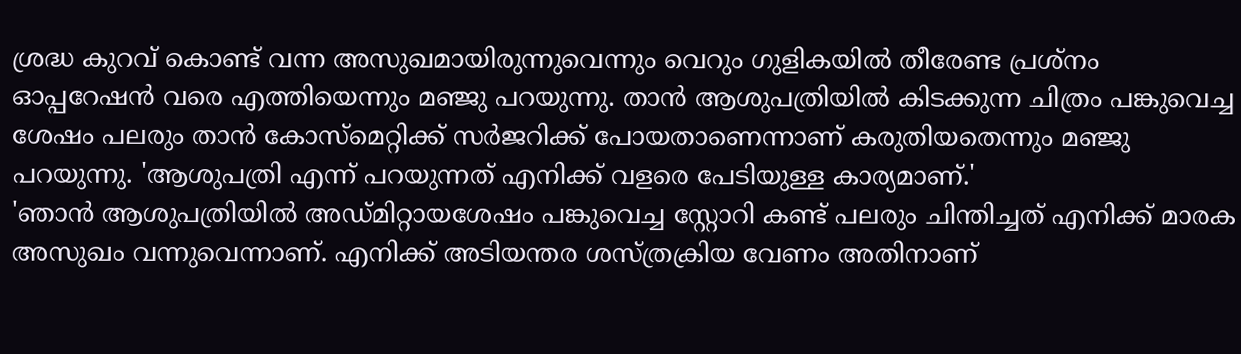ശ്രദ്ധ കുറവ് കൊണ്ട് വന്ന അസുഖമായിരുന്നുവെന്നും വെറും ഗുളികയിൽ തീരേണ്ട പ്രശ്നം ഓപ്പറേഷൻ വരെ എത്തിയെന്നും മഞ്ജു പറയുന്നു. താൻ ആശുപത്രിയിൽ കിടക്കുന്ന ചിത്രം പങ്കുവെച്ച ശേഷം പലരും താൻ കോസ്മെറ്റിക്ക് സർജറിക്ക് പോയതാണെന്നാണ് കരുതിയതെന്നും മഞ്ജു പറയുന്നു. 'ആശുപത്രി എന്ന് പറയുന്നത് എനിക്ക് വളരെ പേടിയുള്ള കാര്യമാണ്.'
'ഞാൻ ആശുപത്രിയിൽ അഡ്മിറ്റായശേഷം പങ്കുവെച്ച സ്റ്റോറി കണ്ട് പലരും ചിന്തിച്ചത് എനിക്ക് മാരക അസുഖം വന്നുവെന്നാണ്. എനിക്ക് അടിയന്തര ശസ്ത്രക്രിയ വേണം അതിനാണ്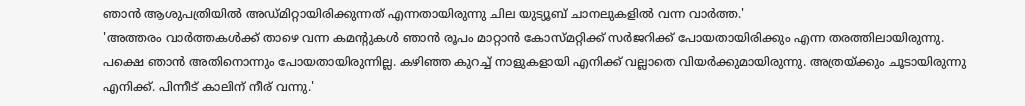ഞാൻ ആശുപത്രിയിൽ അഡ്മിറ്റായിരിക്കുന്നത് എന്നതായിരുന്നു ചില യുട്യൂബ് ചാനലുകളിൽ വന്ന വാർത്ത.'
'അത്തരം വാർത്തകൾക്ക് താഴെ വന്ന കമന്റുകൾ ഞാൻ രൂപം മാറ്റാൻ കോസ്മറ്റിക്ക് സർജറിക്ക് പോയതായിരിക്കും എന്ന തരത്തിലായിരുന്നു. പക്ഷെ ഞാൻ അതിനൊന്നും പോയതായിരുന്നില്ല. കഴിഞ്ഞ കുറച്ച് നാളുകളായി എനിക്ക് വല്ലാതെ വിയർക്കുമായിരുന്നു. അത്രയ്ക്കും ചൂടായിരുന്നു എനിക്ക്. പിന്നീട് കാലിന് നീര് വന്നു.'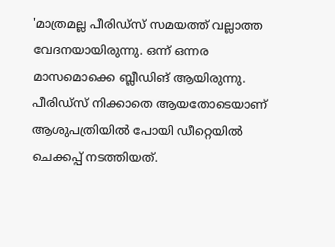'മാത്രമല്ല പീരിഡ്സ് സമയത്ത് വല്ലാത്ത വേദനയായിരുന്നു. ഒന്ന് ഒന്നര മാസമൊക്കെ ബ്ലീഡിങ് ആയിരുന്നു. പീരിഡ്സ് നിക്കാതെ ആയതോടെയാണ് ആശുപത്രിയിൽ പോയി ഡീറ്റെയിൽ ചെക്കപ്പ് നടത്തിയത്.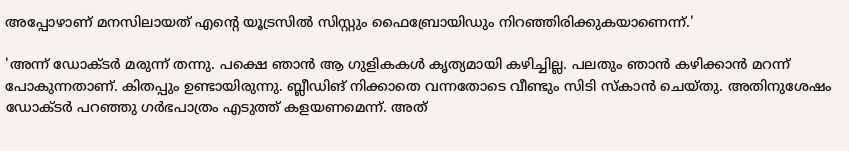അപ്പോഴാണ് മനസിലായത് എന്റെ യൂട്രസിൽ സിസ്റ്റും ഫൈബ്രോയിഡും നിറഞ്ഞിരിക്കുകയാണെന്ന്.'

'അന്ന് ഡോക്ടർ മരുന്ന് തന്നു. പക്ഷെ ഞാൻ ആ ഗുളികകൾ കൃത്യമായി കഴിച്ചില്ല. പലതും ഞാൻ കഴിക്കാൻ മറന്ന് പോകുന്നതാണ്. കിതപ്പും ഉണ്ടായിരുന്നു. ബ്ലീഡിങ് നിക്കാതെ വന്നതോടെ വീണ്ടും സിടി സ്കാൻ ചെയ്തു. അതിനുശേഷം ഡോക്ടർ പറഞ്ഞു ഗർഭപാത്രം എടുത്ത് കളയണമെന്ന്. അത്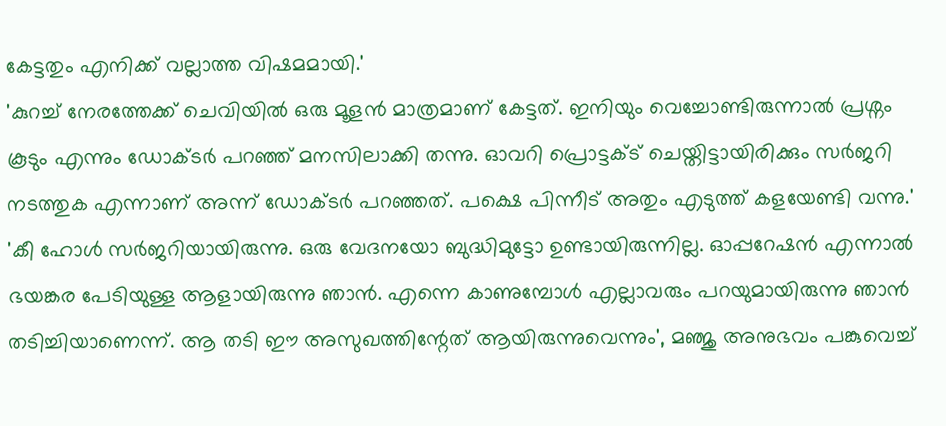കേട്ടതും എനിക്ക് വല്ലാത്ത വിഷമമായി.'
'കുറച്ച് നേരത്തേക്ക് ചെവിയിൽ ഒരു മൂളൻ മാത്രമാണ് കേട്ടത്. ഇനിയും വെച്ചോണ്ടിരുന്നാൽ പ്രശ്നം കൂടും എന്നും ഡോക്ടർ പറഞ്ഞ് മനസിലാക്കി തന്നു. ഓവറി പ്രൊട്ടക്ട് ചെയ്തിട്ടായിരിക്കും സർജറി നടത്തുക എന്നാണ് അന്ന് ഡോക്ടർ പറഞ്ഞത്. പക്ഷെ പിന്നീട് അതും എടുത്ത് കളയേണ്ടി വന്നു.'
'കീ ഹോൾ സർജറിയായിരുന്നു. ഒരു വേദനയോ ബുദ്ധിമുട്ടോ ഉണ്ടായിരുന്നില്ല. ഓപ്പറേഷൻ എന്നാൽ ഭയങ്കര പേടിയുള്ള ആളായിരുന്നു ഞാൻ. എന്നെ കാണുമ്പോൾ എല്ലാവരും പറയുമായിരുന്നു ഞാൻ തടിച്ചിയാണെന്ന്. ആ തടി ഈ അസുഖത്തിന്റേത് ആയിരുന്നുവെന്നും', മഞ്ജു അനുഭവം പങ്കുവെച്ച്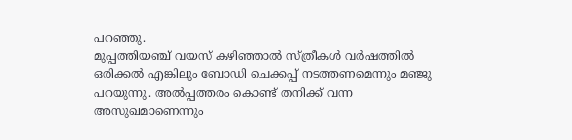പറഞ്ഞു.
മുപ്പത്തിയഞ്ച് വയസ് കഴിഞ്ഞാൽ സ്ത്രീകൾ വർഷത്തിൽ ഒരിക്കൽ എങ്കിലും ബോഡി ചെക്കപ്പ് നടത്തണമെന്നും മഞ്ജു പറയുന്നു. അൽപ്പത്തരം കൊണ്ട് തനിക്ക് വന്ന അസുഖമാണെന്നും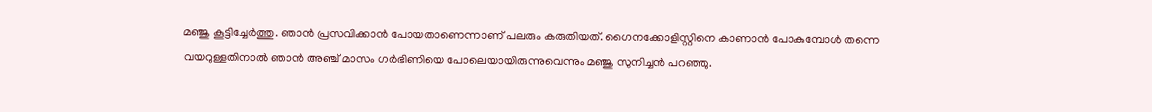മഞ്ജു കൂട്ടിച്ചേർത്തു. ഞാൻ പ്രസവിക്കാൻ പോയതാണെന്നാണ് പലരും കരുതിയത്. ഗൈനക്കോളിസ്റ്റിനെ കാണാൻ പോകുമ്പോൾ തന്നെ വയറുള്ളതിനാൽ ഞാൻ അഞ്ച് മാസം ഗർഭിണിയെ പോലെയായിരുന്നുവെന്നും മഞ്ജു സുനിച്ചൻ പറഞ്ഞു.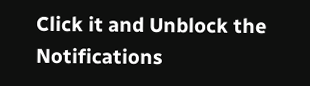Click it and Unblock the Notifications